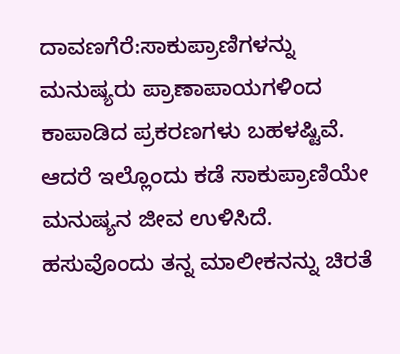ದಾವಣಗೆರೆ:ಸಾಕುಪ್ರಾಣಿಗಳನ್ನು ಮನುಷ್ಯರು ಪ್ರಾಣಾಪಾಯಗಳಿಂದ ಕಾಪಾಡಿದ ಪ್ರಕರಣಗಳು ಬಹಳಷ್ಟಿವೆ. ಆದರೆ ಇಲ್ಲೊಂದು ಕಡೆ ಸಾಕುಪ್ರಾಣಿಯೇ ಮನುಷ್ಯನ ಜೀವ ಉಳಿಸಿದೆ. ಹಸುವೊಂದು ತನ್ನ ಮಾಲೀಕನನ್ನು ಚಿರತೆ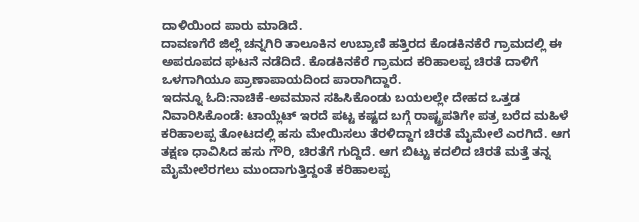ದಾಳಿಯಿಂದ ಪಾರು ಮಾಡಿದೆ.
ದಾವಣಗೆರೆ ಜಿಲ್ಲೆ ಚನ್ನಗಿರಿ ತಾಲೂಕಿನ ಉಬ್ರಾಣಿ ಹತ್ತಿರದ ಕೊಡಕಿನಕೆರೆ ಗ್ರಾಮದಲ್ಲಿ ಈ ಅಪರೂಪದ ಘಟನೆ ನಡೆದಿದೆ. ಕೊಡಕಿನಕೆರೆ ಗ್ರಾಮದ ಕರಿಹಾಲಪ್ಪ ಚಿರತೆ ದಾಳಿಗೆ ಒಳಗಾಗಿಯೂ ಪ್ರಾಣಾಪಾಯದಿಂದ ಪಾರಾಗಿದ್ದಾರೆ.
ಇದನ್ನೂ ಓದಿ:ನಾಚಿಕೆ-ಅವಮಾನ ಸಹಿಸಿಕೊಂಡು ಬಯಲಲ್ಲೇ ದೇಹದ ಒತ್ತಡ ನಿವಾರಿಸಿಕೊಂಡೆ: ಟಾಯ್ಲೆಟ್ ಇರದೆ ಪಟ್ಟ ಕಷ್ಟದ ಬಗ್ಗೆ ರಾಷ್ಟ್ರಪತಿಗೇ ಪತ್ರ ಬರೆದ ಮಹಿಳೆ
ಕರಿಹಾಲಪ್ಪ ತೋಟದಲ್ಲಿ ಹಸು ಮೇಯಿಸಲು ತೆರಳಿದ್ದಾಗ ಚಿರತೆ ಮೈಮೇಲೆ ಎರಗಿದೆ. ಆಗ ತಕ್ಷಣ ಧಾವಿಸಿದ ಹಸು ಗೌರಿ, ಚಿರತೆಗೆ ಗುದ್ದಿದೆ. ಆಗ ಬಿಟ್ಟು ಕದಲಿದ ಚಿರತೆ ಮತ್ತೆ ತನ್ನ ಮೈಮೇಲೆರಗಲು ಮುಂದಾಗುತ್ತಿದ್ದಂತೆ ಕರಿಹಾಲಪ್ಪ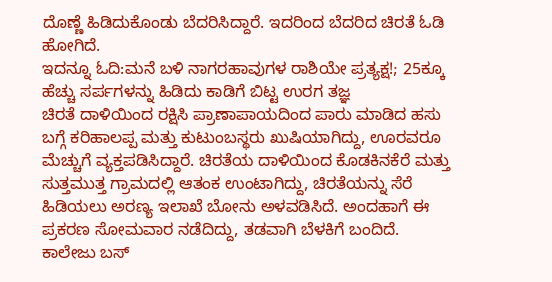ದೊಣ್ಣೆ ಹಿಡಿದುಕೊಂಡು ಬೆದರಿಸಿದ್ದಾರೆ. ಇದರಿಂದ ಬೆದರಿದ ಚಿರತೆ ಓಡಿ ಹೋಗಿದೆ.
ಇದನ್ನೂ ಓದಿ:ಮನೆ ಬಳಿ ನಾಗರಹಾವುಗಳ ರಾಶಿಯೇ ಪ್ರತ್ಯಕ್ಷ!; 25ಕ್ಕೂ ಹೆಚ್ಚು ಸರ್ಪಗಳನ್ನು ಹಿಡಿದು ಕಾಡಿಗೆ ಬಿಟ್ಟ ಉರಗ ತಜ್ಞ
ಚಿರತೆ ದಾಳಿಯಿಂದ ರಕ್ಷಿಸಿ ಪ್ರಾಣಾಪಾಯದಿಂದ ಪಾರು ಮಾಡಿದ ಹಸು ಬಗ್ಗೆ ಕರಿಹಾಲಪ್ಪ ಮತ್ತು ಕುಟುಂಬಸ್ಥರು ಖುಷಿಯಾಗಿದ್ದು, ಊರವರೂ ಮೆಚ್ಚುಗೆ ವ್ಯಕ್ತಪಡಿಸಿದ್ದಾರೆ. ಚಿರತೆಯ ದಾಳಿಯಿಂದ ಕೊಡಕಿನಕೆರೆ ಮತ್ತು ಸುತ್ತಮುತ್ತ ಗ್ರಾಮದಲ್ಲಿ ಆತಂಕ ಉಂಟಾಗಿದ್ದು, ಚಿರತೆಯನ್ನು ಸೆರೆ ಹಿಡಿಯಲು ಅರಣ್ಯ ಇಲಾಖೆ ಬೋನು ಅಳವಡಿಸಿದೆ. ಅಂದಹಾಗೆ ಈ ಪ್ರಕರಣ ಸೋಮವಾರ ನಡೆದಿದ್ದು, ತಡವಾಗಿ ಬೆಳಕಿಗೆ ಬಂದಿದೆ.
ಕಾಲೇಜು ಬಸ್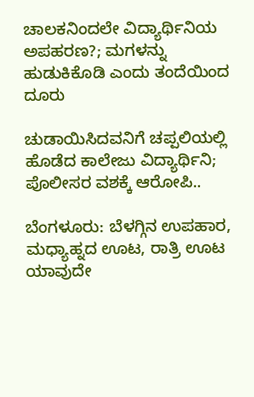ಚಾಲಕನಿಂದಲೇ ವಿದ್ಯಾರ್ಥಿನಿಯ ಅಪಹರಣ?; ಮಗಳನ್ನು ಹುಡುಕಿಕೊಡಿ ಎಂದು ತಂದೆಯಿಂದ ದೂರು

ಚುಡಾಯಿಸಿದವನಿಗೆ ಚಪ್ಪಲಿಯಲ್ಲಿ ಹೊಡೆದ ಕಾಲೇಜು ವಿದ್ಯಾರ್ಥಿನಿ; ಪೊಲೀಸರ ವಶಕ್ಕೆ ಆರೋಪಿ..

ಬೆಂಗಳೂರು: ಬೆಳಗ್ಗಿನ ಉಪಹಾರ, ಮಧ್ಯಾಹ್ನದ ಊಟ, ರಾತ್ರಿ ಊಟ ಯಾವುದೇ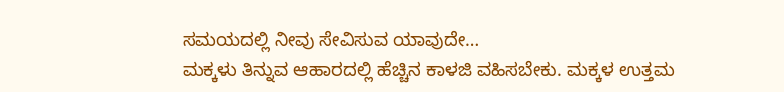ಸಮಯದಲ್ಲಿ ನೀವು ಸೇವಿಸುವ ಯಾವುದೇ…
ಮಕ್ಕಳು ತಿನ್ನುವ ಆಹಾರದಲ್ಲಿ ಹೆಚ್ಚಿನ ಕಾಳಜಿ ವಹಿಸಬೇಕು. ಮಕ್ಕಳ ಉತ್ತಮ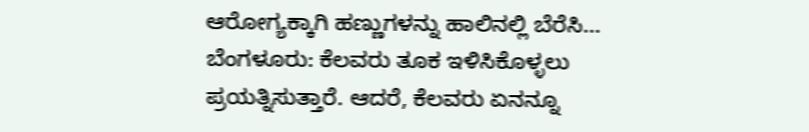ಆರೋಗ್ಯಕ್ಕಾಗಿ ಹಣ್ಣುಗಳನ್ನು ಹಾಲಿನಲ್ಲಿ ಬೆರೆಸಿ…
ಬೆಂಗಳೂರು: ಕೆಲವರು ತೂಕ ಇಳಿಸಿಕೊಳ್ಳಲು ಪ್ರಯತ್ನಿಸುತ್ತಾರೆ. ಆದರೆ, ಕೆಲವರು ಏನನ್ನೂ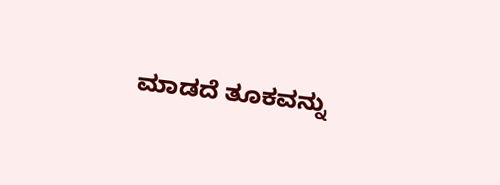ಮಾಡದೆ ತೂಕವನ್ನು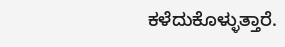ಕಳೆದುಕೊಳ್ಳುತ್ತಾರೆ.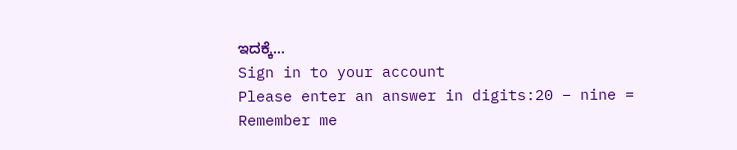ಇದಕ್ಕೆ…
Sign in to your account
Please enter an answer in digits:20 − nine =
Remember me